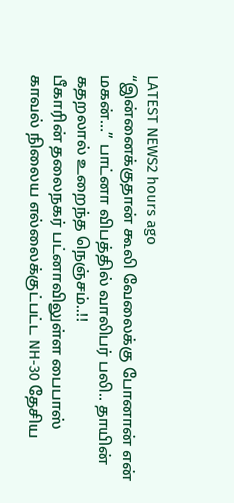LATEST NEWS2 hours ago
“இன்னைக்குதான் கூலி வேலைக்கு போனான் என் மகன்…” பாட்னா விபத்தில் வாலிபர் பலி.. தாயின் கதறலால் உறைந்த நெஞ்சம்..!!
பீகாரின் தலைநகர் பட்னாவிலுள்ள பைபாஸ் காவல் நிலைய எல்லைக்குட்பட்ட NH-30 தேசிய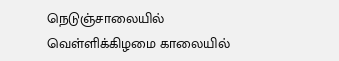நெடுஞ்சாலையில் வெள்ளிக்கிழமை காலையில்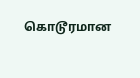கொடூரமான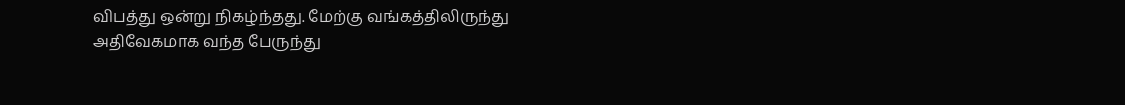விபத்து ஒன்று நிகழ்ந்தது. மேற்கு வங்கத்திலிருந்து அதிவேகமாக வந்த பேருந்து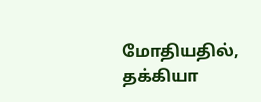மோதியதில், தக்கியா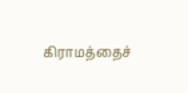கிராமத்தைச்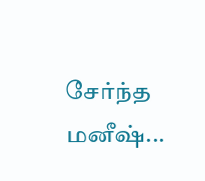சேர்ந்த மனீஷ்...